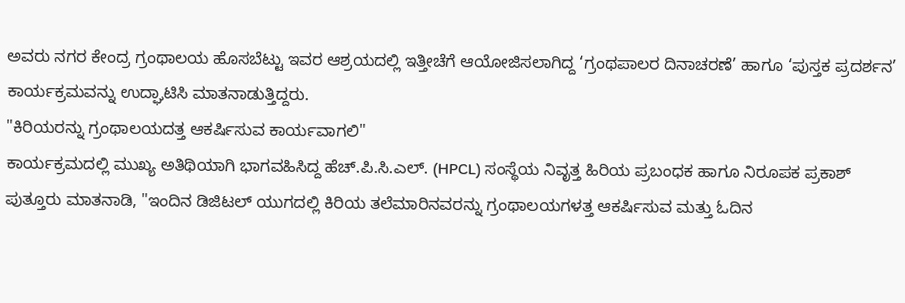ಅವರು ನಗರ ಕೇಂದ್ರ ಗ್ರಂಥಾಲಯ ಹೊಸಬೆಟ್ಟು ಇವರ ಆಶ್ರಯದಲ್ಲಿ ಇತ್ತೀಚೆಗೆ ಆಯೋಜಿಸಲಾಗಿದ್ದ ‘ಗ್ರಂಥಪಾಲರ ದಿನಾಚರಣೆ’ ಹಾಗೂ ‘ಪುಸ್ತಕ ಪ್ರದರ್ಶನ’ ಕಾರ್ಯಕ್ರಮವನ್ನು ಉದ್ಘಾಟಿಸಿ ಮಾತನಾಡುತ್ತಿದ್ದರು.
"ಕಿರಿಯರನ್ನು ಗ್ರಂಥಾಲಯದತ್ತ ಆಕರ್ಷಿಸುವ ಕಾರ್ಯವಾಗಲಿ"
ಕಾರ್ಯಕ್ರಮದಲ್ಲಿ ಮುಖ್ಯ ಅತಿಥಿಯಾಗಿ ಭಾಗವಹಿಸಿದ್ದ ಹೆಚ್.ಪಿ.ಸಿ.ಎಲ್. (HPCL) ಸಂಸ್ಥೆಯ ನಿವೃತ್ತ ಹಿರಿಯ ಪ್ರಬಂಧಕ ಹಾಗೂ ನಿರೂಪಕ ಪ್ರಕಾಶ್ ಪುತ್ತೂರು ಮಾತನಾಡಿ, "ಇಂದಿನ ಡಿಜಿಟಲ್ ಯುಗದಲ್ಲಿ ಕಿರಿಯ ತಲೆಮಾರಿನವರನ್ನು ಗ್ರಂಥಾಲಯಗಳತ್ತ ಆಕರ್ಷಿಸುವ ಮತ್ತು ಓದಿನ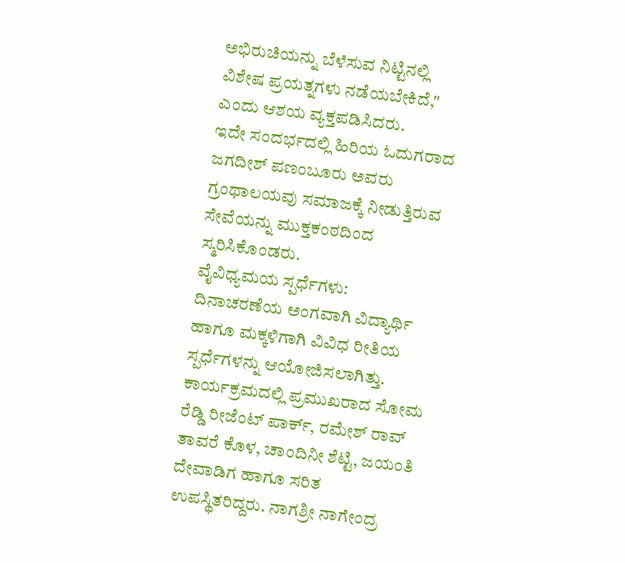ಅಭಿರುಚಿಯನ್ನು ಬೆಳೆಸುವ ನಿಟ್ಟಿನಲ್ಲಿ ವಿಶೇಷ ಪ್ರಯತ್ನಗಳು ನಡೆಯಬೇಕಿದೆ," ಎಂದು ಆಶಯ ವ್ಯಕ್ತಪಡಿಸಿದರು.
ಇದೇ ಸಂದರ್ಭದಲ್ಲಿ ಹಿರಿಯ ಓದುಗರಾದ ಜಗದೀಶ್ ಪಣಂಬೂರು ಅವರು ಗ್ರಂಥಾಲಯವು ಸಮಾಜಕ್ಕೆ ನೀಡುತ್ತಿರುವ ಸೇವೆಯನ್ನು ಮುಕ್ತಕಂಠದಿಂದ ಸ್ಮರಿಸಿಕೊಂಡರು.
ವೈವಿಧ್ಯಮಯ ಸ್ಪರ್ಧೆಗಳು: ದಿನಾಚರಣೆಯ ಅಂಗವಾಗಿ ವಿದ್ಯಾರ್ಥಿ ಹಾಗೂ ಮಕ್ಕಳಿಗಾಗಿ ವಿವಿಧ ರೀತಿಯ ಸ್ಪರ್ಧೆಗಳನ್ನು ಆಯೋಜಿಸಲಾಗಿತ್ತು.
ಕಾರ್ಯಕ್ರಮದಲ್ಲಿ ಪ್ರಮುಖರಾದ ಸೋಮ ರೆಡ್ಡಿ ರೀಜೆಂಟ್ ಪಾರ್ಕ್, ರಮೇಶ್ ರಾವ್ ತಾವರೆ ಕೊಳ, ಚಾಂದಿನೀ ಶೆಟ್ಟಿ, ಜಯಂತಿ ದೇವಾಡಿಗ ಹಾಗೂ ಸರಿತ ಉಪಸ್ಥಿತರಿದ್ದರು. ನಾಗಶ್ರೀ ನಾಗೇಂದ್ರ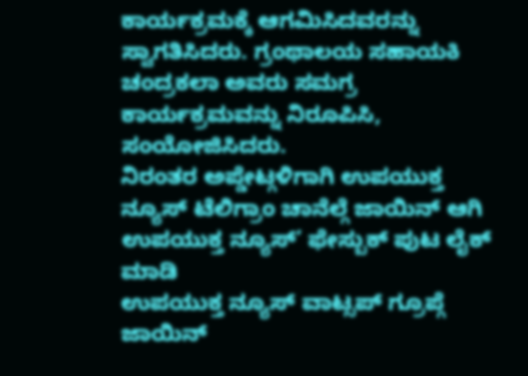ಕಾರ್ಯಕ್ರಮಕ್ಕೆ ಆಗಮಿಸಿದವರನ್ನು ಸ್ವಾಗತಿಸಿದರು. ಗ್ರಂಥಾಲಯ ಸಹಾಯಕಿ ಚಂದ್ರಕಲಾ ಅವರು ಸಮಗ್ರ ಕಾರ್ಯಕ್ರಮವನ್ನು ನಿರೂಪಿಸಿ, ಸಂಯೋಜಿಸಿದರು.
ನಿರಂತರ ಅಪ್ಡೇಟ್ಗಳಿಗಾಗಿ ಉಪಯುಕ್ತ ನ್ಯೂಸ್ ಟೆಲಿಗ್ರಾಂ ಚಾನೆಲ್ಗೆ ಜಾಯಿನ್ ಆಗಿ
ಉಪಯುಕ್ತ ನ್ಯೂಸ್’ ಫೇಸ್ಬುಕ್ ಪುಟ ಲೈಕ್ ಮಾಡಿ
ಉಪಯುಕ್ತ ನ್ಯೂಸ್ ವಾಟ್ಸಪ್ ಗ್ರೂಪ್ಗೆ ಜಾಯಿನ್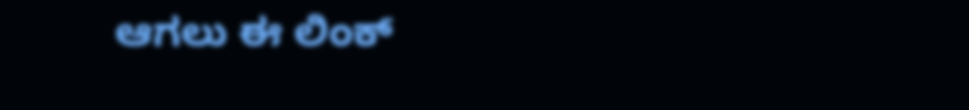ಆಗಲು ಈ ಲಿಂಕ್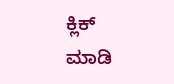ಕ್ಲಿಕ್ ಮಾಡಿ